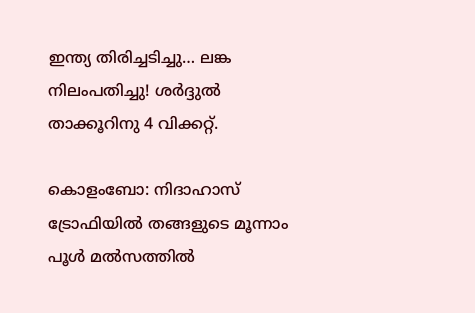ഇന്ത്യ തിരിച്ചടിച്ചു… ലങ്ക നിലംപതിച്ചു! ശര്‍ദ്ദുല്‍ താക്കൂറിനു 4 വിക്കറ്റ്.

കൊളംബോ: നിദാഹാസ് ട്രോഫിയില്‍ തങ്ങളുടെ മൂന്നാം പൂള്‍ മല്‍സത്തില്‍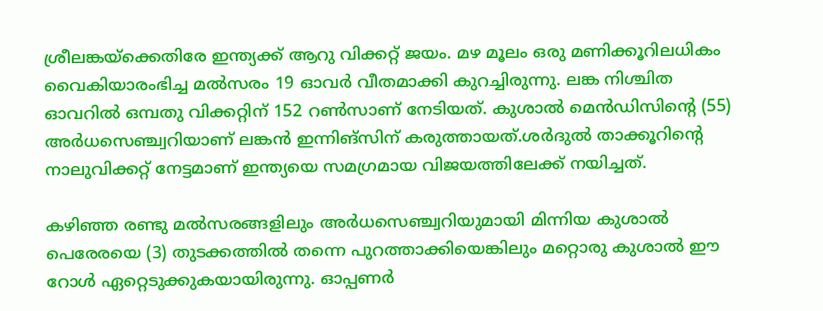ശ്രീലങ്കയ്‌ക്കെതിരേ ഇന്ത്യക്ക് ആറു വിക്കറ്റ് ജയം. മഴ മൂലം ഒരു മണിക്കൂറിലധികം വൈകിയാരംഭിച്ച മല്‍സരം 19 ഓവര്‍ വീതമാക്കി കുറച്ചിരുന്നു. ലങ്ക നിശ്ചിത ഓവറില്‍ ഒമ്പതു വിക്കറ്റിന് 152 റണ്‍സാണ് നേടിയത്. കുശാല്‍ മെന്‍ഡിസിന്റെ (55) അര്‍ധസെഞ്ച്വറിയാണ് ലങ്കന്‍ ഇന്നിങ്‌സിന് കരുത്തായത്.ശര്‍ദുല്‍ താക്കൂറിന്റെ നാലുവിക്കറ്റ് നേട്ടമാണ് ഇന്ത്യയെ സമഗ്രമായ വിജയത്തിലേക്ക് നയിച്ചത്.

കഴിഞ്ഞ രണ്ടു മല്‍സരങ്ങളിലും അര്‍ധസെഞ്ച്വറിയുമായി മിന്നിയ കുശാല്‍ പെരേരയെ (3) തുടക്കത്തില്‍ തന്നെ പുറത്താക്കിയെങ്കിലും മറ്റൊരു കുശാല്‍ ഈ റോള്‍ ഏറ്റെടുക്കുകയായിരുന്നു. ഓപ്പണര്‍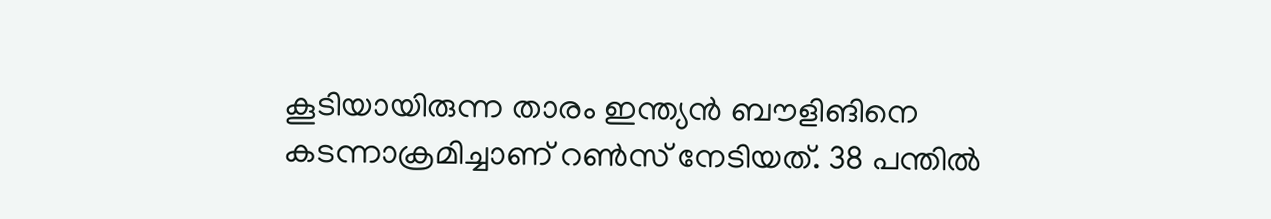കൂടിയായിരുന്ന താരം ഇന്ത്യന്‍ ബൗളിങിനെ കടന്നാക്രമിച്ചാണ് റണ്‍സ് നേടിയത്. 38 പന്തില്‍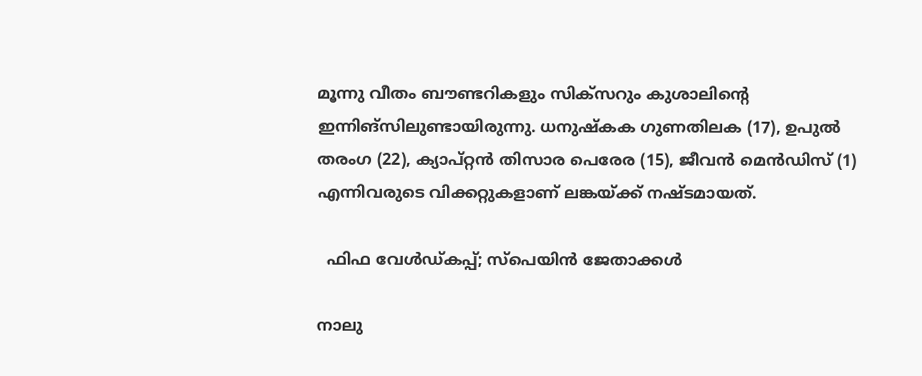മൂന്നു വീതം ബൗണ്ടറികളും സിക്‌സറും കുശാലിന്റെ ഇന്നിങ്‌സിലുണ്ടായിരുന്നു. ധനുഷ്‌കക ഗുണതിലക (17), ഉപുല്‍ തരംഗ (22), ക്യാപ്റ്റന്‍ തിസാര പെരേര (15), ജീവന്‍ മെന്‍ഡിസ് (1) എന്നിവരുടെ വിക്കറ്റുകളാണ് ലങ്കയ്ക്ക് നഷ്ടമായത്.

  ഫിഫ വേൾഡ്കപ്പ്‌; സ്പെയിൻ ജേതാക്കൾ

നാലു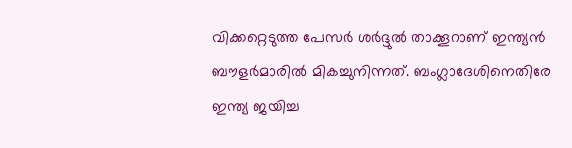വിക്കറ്റെടുത്ത പേസര്‍ ശര്‍ദ്ദുല്‍ താക്കൂറാണ് ഇന്ത്യന്‍ ബൗളര്‍മാരില്‍ മികച്ചുനിന്നത്. ബംഗ്ലാദേശിനെതിരേ ഇന്ത്യ ജയിച്ച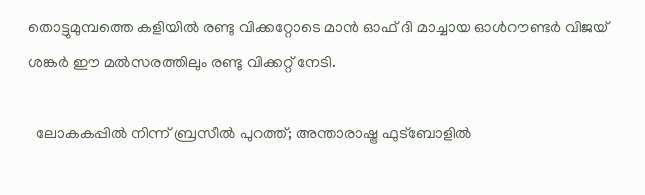തൊട്ടുമുമ്പത്തെ കളിയില്‍ രണ്ടു വിക്കറ്റോടെ മാന്‍ ഓഫ് ദി മാച്ചായ ഓള്‍റൗണ്ടര്‍ വിജയ് ശങ്കര്‍ ഈ മല്‍സരത്തിലും രണ്ടു വിക്കറ്റ് നേടി.

  ലോകകപ്പിൽ നിന്ന് ബ്രസീൽ പുറത്ത്; അന്താരാഷ്ട്ര ഫുട്ബോളിൽ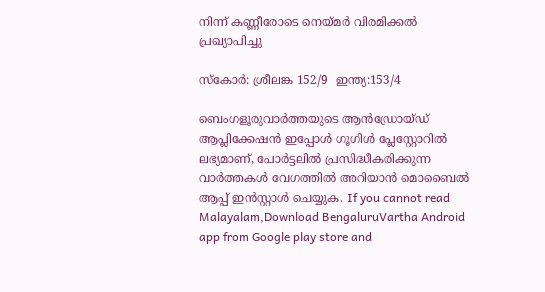നിന്ന് കണ്ണീരോടെ നെയ്മർ വിരമിക്കൽ പ്രഖ്യാപിച്ചു

സ്കോർ: ശ്രീലങ്ക 152/9  ഇന്ത്യ:153/4

ബെംഗളൂരുവാർത്തയുടെ ആൻഡ്രോയ്ഡ് ആപ്ലിക്കേഷൻ ഇപ്പോൾ ഗൂഗിൾ പ്ലേസ്റ്റോറിൽ ലഭ്യമാണ്, പോർട്ടലിൽ പ്രസിദ്ധീകരിക്കുന്ന വാർത്തകൾ വേഗത്തിൽ അറിയാൻ മൊബൈൽ ആപ്പ് ഇൻസ്റ്റാൾ ചെയ്യുക. If you cannot read Malayalam,Download BengaluruVartha Android app from Google play store and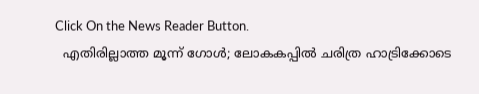Click On the News Reader Button.
  എതിരില്ലാത്ത മൂന്ന് ഗോൾ; ലോകകപ്പിൽ ചരിത്ര ഹാട്രിക്കോടെ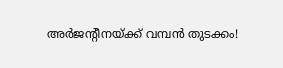അർജന്റീനയ്ക്ക് വമ്പൻ തുടക്കം!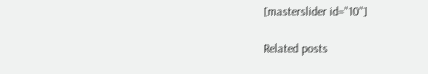[masterslider id="10"]

Related posts